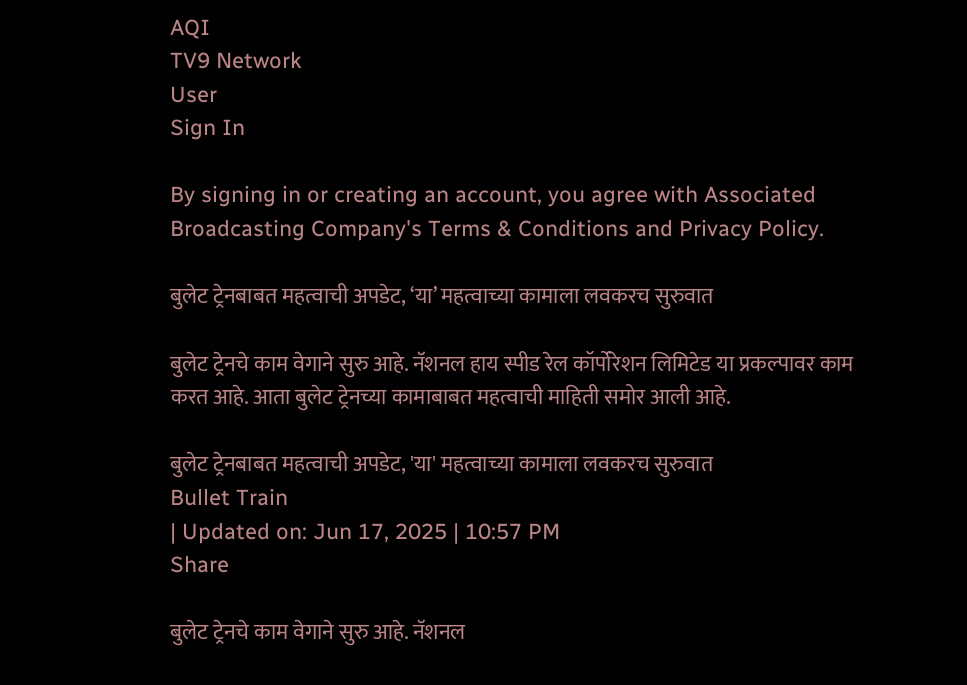AQI
TV9 Network
User
Sign In

By signing in or creating an account, you agree with Associated Broadcasting Company's Terms & Conditions and Privacy Policy.

बुलेट ट्रेनबाबत महत्वाची अपडेट, ‘या’ महत्वाच्या कामाला लवकरच सुरुवात

बुलेट ट्रेनचे काम वेगाने सुरु आहे. नॅशनल हाय स्पीड रेल कॉर्पोरेशन लिमिटेड या प्रकल्पावर काम करत आहे. आता बुलेट ट्रेनच्या कामाबाबत महत्वाची माहिती समोर आली आहे.

बुलेट ट्रेनबाबत महत्वाची अपडेट, 'या' महत्वाच्या कामाला लवकरच सुरुवात
Bullet Train
| Updated on: Jun 17, 2025 | 10:57 PM
Share

बुलेट ट्रेनचे काम वेगाने सुरु आहे. नॅशनल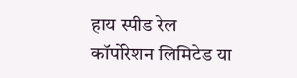हाय स्पीड रेल कॉर्पोरेशन लिमिटेड या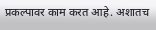प्रकल्पावर काम करत आहे. अशातच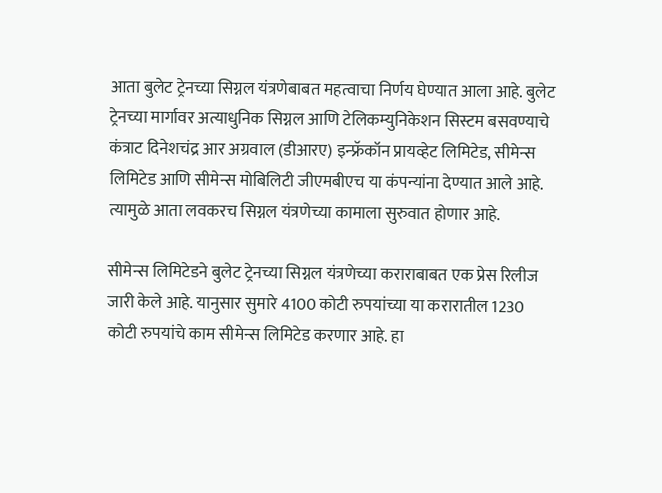आता बुलेट ट्रेनच्या सिग्नल यंत्रणेबाबत महत्वाचा निर्णय घेण्यात आला आहे. बुलेट ट्रेनच्या मार्गावर अत्याधुनिक सिग्नल आणि टेलिकम्युनिकेशन सिस्टम बसवण्याचे कंत्राट दिनेशचंद्र आर अग्रवाल (डीआरए) इन्फ्रॅकॉन प्रायव्हेट लिमिटेड, सीमेन्स लिमिटेड आणि सीमेन्स मोबिलिटी जीएमबीएच या कंपन्यांना देण्यात आले आहे. त्यामुळे आता लवकरच सिग्नल यंत्रणेच्या कामाला सुरुवात होणार आहे.

सीमेन्स लिमिटेडने बुलेट ट्रेनच्या सिग्नल यंत्रणेच्या कराराबाबत एक प्रेस रिलीज जारी केले आहे. यानुसार सुमारे 4100 कोटी रुपयांच्या या करारातील 1230 कोटी रुपयांचे काम सीमेन्स लिमिटेड करणार आहे. हा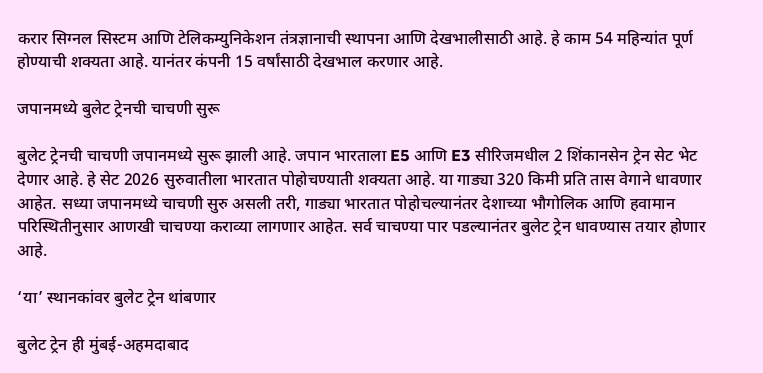करार सिग्नल सिस्टम आणि टेलिकम्युनिकेशन तंत्रज्ञानाची स्थापना आणि देखभालीसाठी आहे. हे काम 54 महिन्यांत पूर्ण होण्याची शक्यता आहे. यानंतर कंपनी 15 वर्षांसाठी देखभाल करणार आहे.

जपानमध्ये बुलेट ट्रेनची चाचणी सुरू

बुलेट ट्रेनची चाचणी जपानमध्ये सुरू झाली आहे. जपान भारताला E5 आणि E3 सीरिजमधील 2 शिंकानसेन ट्रेन सेट भेट देणार आहे. हे सेट 2026 सुरुवातीला भारतात पोहोचण्याती शक्यता आहे. या गाड्या 320 किमी प्रति तास वेगाने धावणार आहेत. सध्या जपानमध्ये चाचणी सुरु असली तरी, गाड्या भारतात पोहोचल्यानंतर देशाच्या भौगोलिक आणि हवामान परिस्थितीनुसार आणखी चाचण्या कराव्या लागणार आहेत. सर्व चाचण्या पार पडल्यानंतर बुलेट ट्रेन धावण्यास तयार होणार आहे.

‘या’ स्थानकांवर बुलेट ट्रेन थांबणार

बुलेट ट्रेन ही मुंबई-अहमदाबाद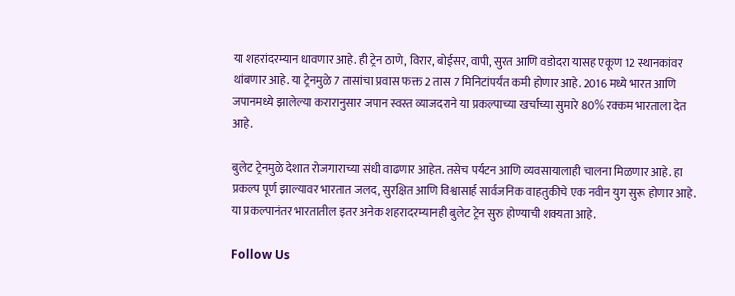या शहरांदरम्यान धावणार आहे. ही ट्रेन ठाणे, विरार, बोईसर, वापी, सुरत आणि वडोदरा यासह एकूण 12 स्थानकांवर थांबणार आहे. या ट्रेनमुळे 7 तासांचा प्रवास फक्त 2 तास 7 मिनिटांपर्यंत कमी होणार आहे. 2016 मध्ये भारत आणि जपानमध्ये झालेल्या करारानुसार जपान स्वस्त व्याजदराने या प्रकल्पाच्या खर्चाच्या सुमारे 80% रक्कम भारताला देत आहे.

बुलेट ट्रेनमुळे देशात रोजगाराच्या संधी वाढणार आहेत. तसेच पर्यटन आणि व्यवसायालाही चालना मिळणार आहे. हा प्रकल्प पूर्ण झाल्यावर भारतात जलद, सुरक्षित आणि विश्वासार्ह सार्वजनिक वाहतुकीचे एक नवीन युग सुरू होणार आहे. या प्रकल्पानंतर भारतातील इतर अनेक शहरादरम्यानही बुलेट ट्रेन सुरु होण्याची शक्यता आहे.

Follow Us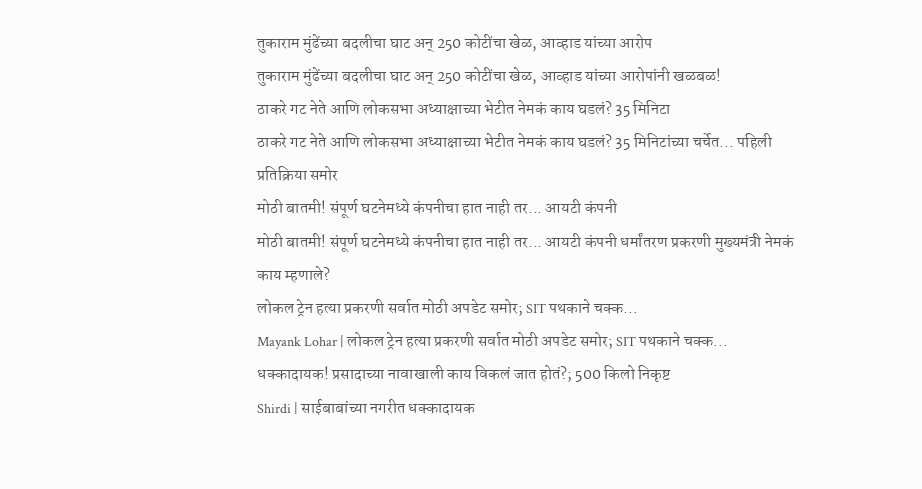तुकाराम मुंढेंच्या बदलीचा घाट अन् 250 कोटींचा खेळ, आव्हाड यांच्या आरोप
तुकाराम मुंढेंच्या बदलीचा घाट अन् 250 कोटींचा खेळ, आव्हाड यांच्या आरोपांनी खळबळ!
ठाकरे गट नेते आणि लोकसभा अध्याक्षाच्या भेटीत नेमकं काय घडलं? 35 मिनिटा
ठाकरे गट नेते आणि लोकसभा अध्याक्षाच्या भेटीत नेमकं काय घडलं? 35 मिनिटांच्या चर्चेत... पहिली प्रतिक्रिया समोर
मोठी बातमी! संपूर्ण घटनेमध्ये कंपनीचा हात नाही तर... आयटी कंपनी
मोठी बातमी! संपूर्ण घटनेमध्ये कंपनीचा हात नाही तर... आयटी कंपनी धर्मांतरण प्रकरणी मुख्यमंत्री नेमकं काय म्हणाले?
लोकल ट्रेन हत्या प्रकरणी सर्वात मोठी अपडेट समोर; SIT पथकाने चक्क...
Mayank Lohar | लोकल ट्रेन हत्या प्रकरणी सर्वात मोठी अपडेट समोर; SIT पथकाने चक्क...
धक्कादायक! प्रसादाच्या नावाखाली काय विकलं जात होतं?; 500 किलो निकृष्ट
Shirdi | साईबाबांच्या नगरीत धक्कादायक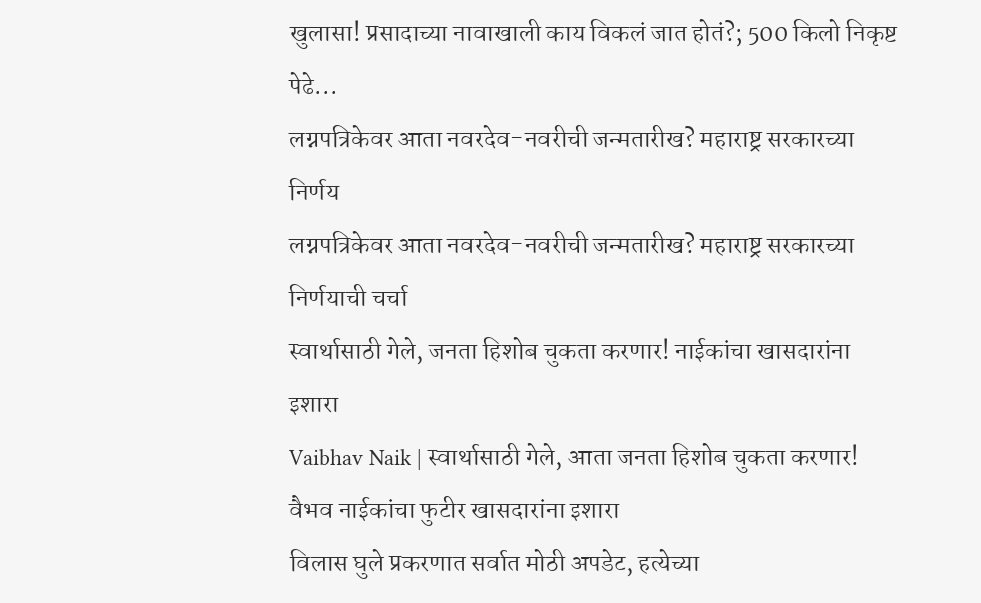खुलासा! प्रसादाच्या नावाखाली काय विकलं जात होतं?; 500 किलो निकृष्ट पेढे...
लग्नपत्रिकेवर आता नवरदेव-नवरीची जन्मतारीख? महाराष्ट्र सरकारच्या निर्णय
लग्नपत्रिकेवर आता नवरदेव-नवरीची जन्मतारीख? महाराष्ट्र सरकारच्या निर्णयाची चर्चा
स्वार्थासाठी गेले, जनता हिशोब चुकता करणार! नाईकांचा खासदारांना इशारा
Vaibhav Naik | स्वार्थासाठी गेले, आता जनता हिशोब चुकता करणार! वैभव नाईकांचा फुटीर खासदारांना इशारा
विलास घुले प्रकरणात सर्वात मोठी अपडेट, हत्येच्या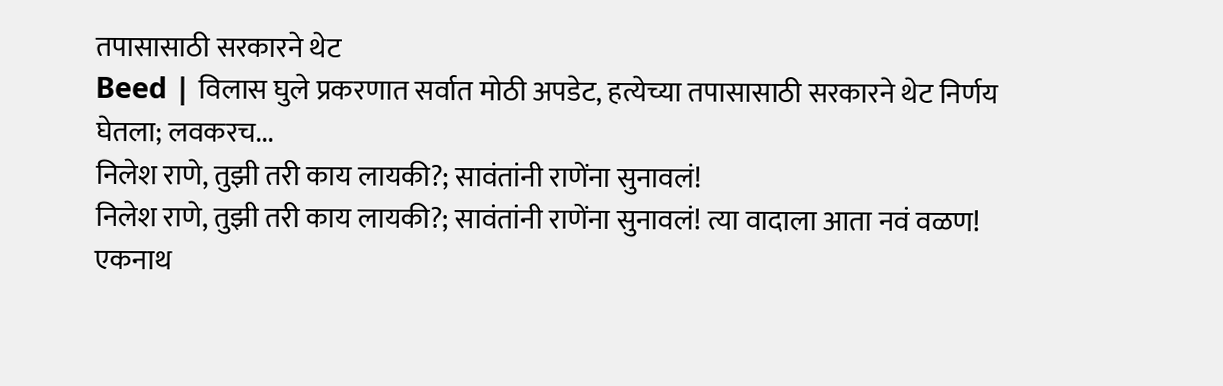तपासासाठी सरकारने थेट
Beed | विलास घुले प्रकरणात सर्वात मोठी अपडेट, हत्येच्या तपासासाठी सरकारने थेट निर्णय घेतला; लवकरच...
निलेश राणे, तुझी तरी काय लायकी?; सावंतांनी राणेंना सुनावलं!
निलेश राणे, तुझी तरी काय लायकी?; सावंतांनी राणेंना सुनावलं! त्या वादाला आता नवं वळण!
एकनाथ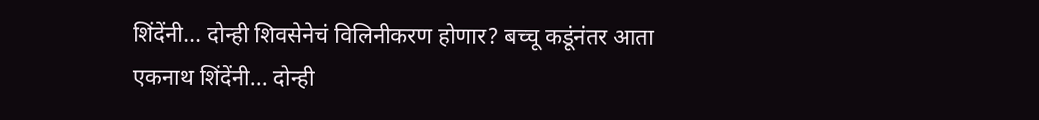शिंदेंनी... दोन्ही शिवसेनेचं विलिनीकरण होणार? बच्चू कडूंनंतर आता
एकनाथ शिंदेंनी... दोन्ही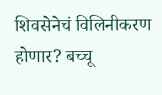शिवसेनेचं विलिनीकरण होणार? बच्चू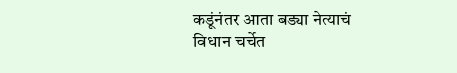कडूंनंतर आता बड्या नेत्याचं विधान चर्चेत